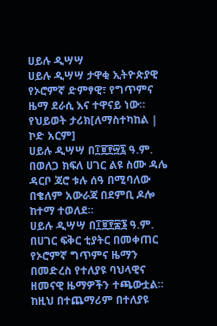ሀይሉ ዲሣሣ
ሀይሉ ዲሣሣ ታዋቂ ኢትዮጵያዊ የኦሮምኛ ድምፃዊ፣ የግጥምና ዜማ ደራሲ እና ተዋናይ ነው።
የህይወት ታሪክ[ለማስተካከል | ኮድ አርም]
ሀይሉ ዲሣሣ በ፲፱፻፵፯ ዓ.ም. በወለጋ ክፍለ ሀገር ልዩ ስሙ ዳሌ ዳርቦ ጃሮ ቱሉ ሰዓ በሚባለው በቄለም አውራጃ በደምቢ ዶሎ ከተማ ተወለደ።
ሀይሉ ዲሣሣ በ፲፱፻፷፮ ዓ.ም. በሀገር ፍቅር ቲያትር በመቀጠር የኦሮምኛ ግጥምና ዜማን በመድረስ የተለያዩ ባህላዊና ዘመናዊ ዜማዎችን ተጫውቷል። ከዚህ በተጨማሪም በተለያዩ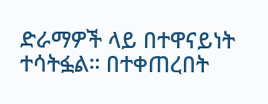ድራማዎች ላይ በተዋናይነት ተሳትፏል። በተቀጠረበት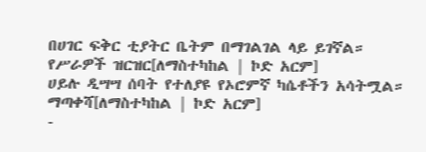በሀገር ፍቅር ቲያትር ቤትም በማገልገል ላይ ይገኛል።
የሥራዎች ዝርዝር[ለማስተካከል | ኮድ አርም]
ሀይሉ ዲሣሣ ሰባት የተለያዩ የኦሮምኛ ካሴቶችን አሳትሟል።
ማጣቀሻ[ለማስተካከል | ኮድ አርም]
-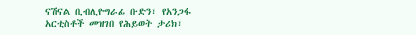ናሽናል ቢብሊዮግራፊ ቡድን፣ የአንጋፋ አርቲስቶች መዝገበ የሕይወት ታሪክ፣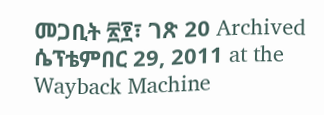መጋቢት ፳፻፣ ገጽ 20 Archived ሴፕቴምበር 29, 2011 at the Wayback Machine